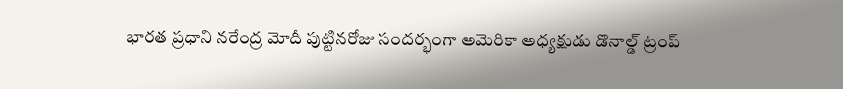భారత ప్రధాని నరేంద్ర మోదీ పుట్టినరోజు సందర్భంగా అమెరికా అధ్యక్షుడు డొనాల్డ్ ట్రంప్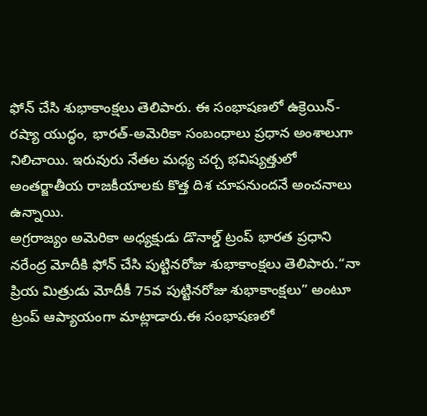ఫోన్ చేసి శుభాకాంక్షలు తెలిపారు. ఈ సంభాషణలో ఉక్రెయిన్-రష్యా యుద్ధం, భారత్-అమెరికా సంబంధాలు ప్రధాన అంశాలుగా నిలిచాయి. ఇరువురు నేతల మధ్య చర్చ భవిష్యత్తులో అంతర్జాతీయ రాజకీయాలకు కొత్త దిశ చూపనుందనే అంచనాలు ఉన్నాయి.
అగ్రరాజ్యం అమెరికా అధ్యక్షుడు డొనాల్డ్ ట్రంప్ భారత ప్రధాని నరేంద్ర మోదీకి ఫోన్ చేసి పుట్టినరోజు శుభాకాంక్షలు తెలిపారు.“నా ప్రియ మిత్రుడు మోదీకీ 75వ పుట్టినరోజు శుభాకాంక్షలు” అంటూ ట్రంప్ ఆప్యాయంగా మాట్లాడారు.ఈ సంభాషణలో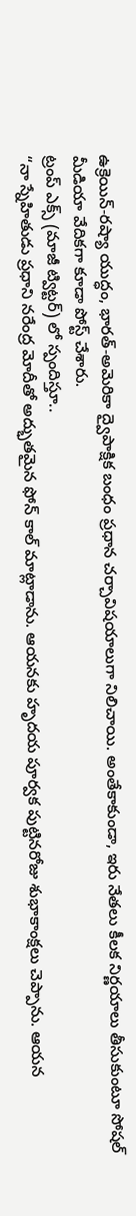ఉక్రెయిన్-రష్యా యుద్ధం, భారత్-అమెరికా ద్వైపాక్షిక బంధం ప్రధాన చర్చావిషయాలుగా నిలిచాయి. అంతేకాకుండా, ఇరు నేతలు కీలక నిర్ణయాలు తీసుకుంటూ సోషల్ మీడియా వేదికగా కూడా పోస్ట్ చేశారు.
ట్రంప్ ఎక్స్ (మాజీ ట్విట్టర్) లో స్పందిస్తూ..
“నా స్నేహితుడు ప్రధాని నరేంద్ర మోదీతో అద్భుతమైన ఫోన్ కాల్ మాట్లాడాను. ఆయనకు హృదయ పూర్వక పుట్టినరోజు శుభాకాంక్షలు చెప్పాను. ఆయన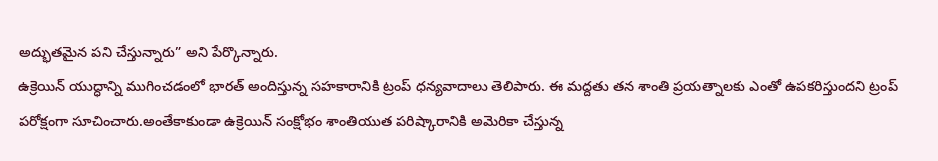అద్భుతమైన పని చేస్తున్నారు” అని పేర్కొన్నారు.
ఉక్రెయిన్ యుద్ధాన్ని ముగించడంలో భారత్ అందిస్తున్న సహకారానికి ట్రంప్ ధన్యవాదాలు తెలిపారు. ఈ మద్దతు తన శాంతి ప్రయత్నాలకు ఎంతో ఉపకరిస్తుందని ట్రంప్ పరోక్షంగా సూచించారు.అంతేకాకుండా ఉక్రెయిన్ సంక్షోభం శాంతియుత పరిష్కారానికి అమెరికా చేస్తున్న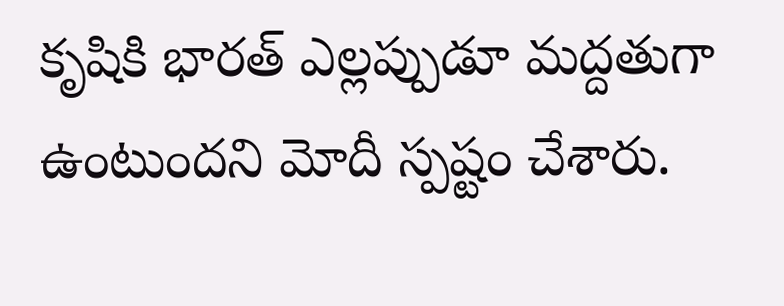కృషికి భారత్ ఎల్లప్పుడూ మద్దతుగా ఉంటుందని మోదీ స్పష్టం చేశారు.